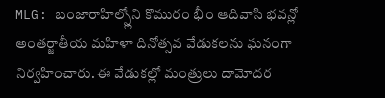MLG: బంజారాహిల్స్లోని కొమురం భీం ఆదివాసి భవన్లో అంతర్జాతీయ మహిళా దినోత్సవ వేడుకలను ఘనంగా నిర్వహించారు. ఈ వేడుకల్లో మంత్రులు దామోదర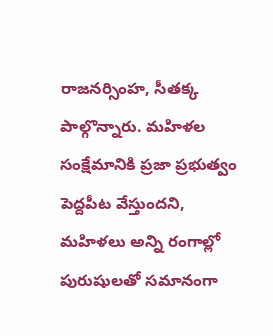రాజనర్సింహ, సీతక్క పాల్గొన్నారు. మహిళల సంక్షేమానికి ప్రజా ప్రభుత్వం పెద్దపీట వేస్తుందని, మహిళలు అన్ని రంగాల్లో పురుషులతో సమానంగా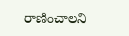రాణించాలని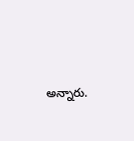అన్నారు.